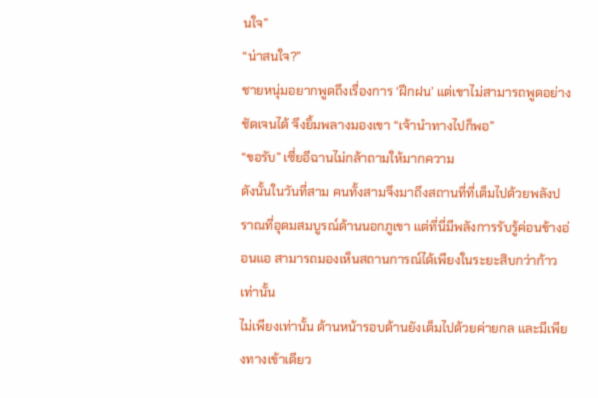นใจ”
“น่าสนใจ?”
ชายหนุ่มอยากพูดถึงเรื่องการ ‘ฝึกฝน’ แต่เขาไม่สามารถพูดอย่างชัดเจนได้ จึงยิ้มพลางมองเขา “เจ้านำทางไปก็พอ”
“ขอรับ” เซี่ยอีฉานไม่กล้าถามให้มากความ
ดังนั้นในวันที่สาม คนทั้งสามจึงมาถึงสถานที่ที่เต็มไปด้วยพลังปราณที่อุดมสมบูรณ์ด้านนอกภูเขา แต่ที่นี่มีพลังการรับรู้ค่อนข้างอ่อนแอ สามารถมองเห็นสถานการณ์ได้เพียงในระยะสิบกว่าก้าวเท่านั้น
ไม่เพียงเท่านั้น ด้านหน้ารอบด้านยังเต็มไปด้วยค่ายกล และมีเพียงทางเข้าเดียว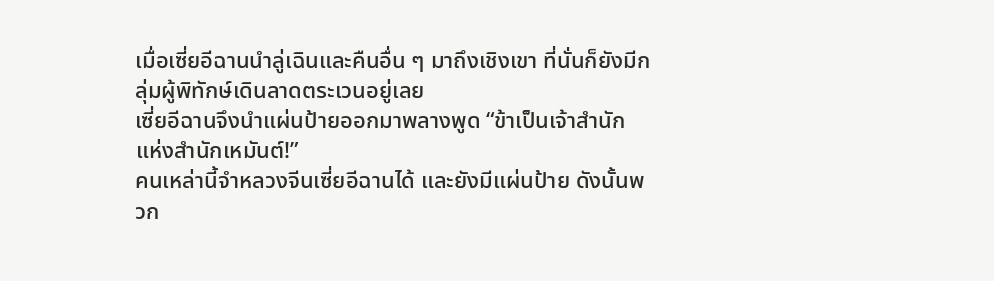เมื่อเซี่ยอีฉานนำลู่เฉินและคืนอื่น ๆ มาถึงเชิงเขา ที่นั่นก็ยังมีกลุ่มผู้พิทักษ์เดินลาดตระเวนอยู่เลย
เซี่ยอีฉานจึงนำแผ่นป้ายออกมาพลางพูด “ข้าเป็นเจ้าสำนักแห่งสำนักเหมันต์!”
คนเหล่านี้จำหลวงจีนเซี่ยอีฉานได้ และยังมีแผ่นป้าย ดังนั้นพวก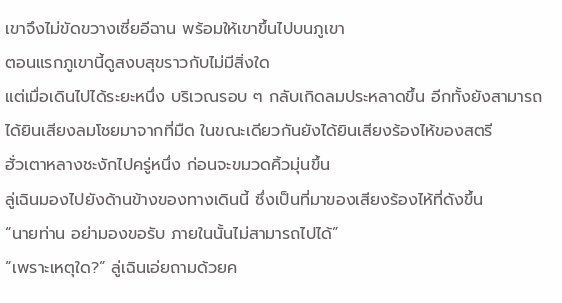เขาจึงไม่ขัดขวางเซี่ยอีฉาน พร้อมให้เขาขึ้นไปบนภูเขา
ตอนแรกภูเขานี้ดูสงบสุขราวกับไม่มีสิ่งใด
แต่เมื่อเดินไปได้ระยะหนึ่ง บริเวณรอบ ๆ กลับเกิดลมประหลาดขึ้น อีกทั้งยังสามารถได้ยินเสียงลมโชยมาจากที่มืด ในขณะเดียวกันยังได้ยินเสียงร้องไห้ของสตรี
ฮั่วเตาหลางชะงักไปครู่หนึ่ง ก่อนจะขมวดคิ้วมุ่นขึ้น
ลู่เฉินมองไปยังด้านข้างของทางเดินนี้ ซึ่งเป็นที่มาของเสียงร้องไห้ที่ดังขึ้น
“นายท่าน อย่ามองขอรับ ภายในนั้นไม่สามารถไปได้”
“เพราะเหตุใด?” ลู่เฉินเอ่ยถามด้วยค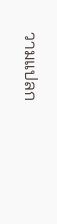วามแปลก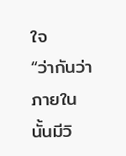ใจ
“ว่ากันว่าภายในนั้นมีวิ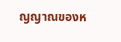ญญาณของห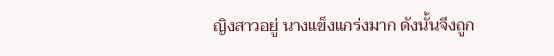ญิงสาวอยู่ นางแข็งแกร่งมาก ดังนั้นจึงถูก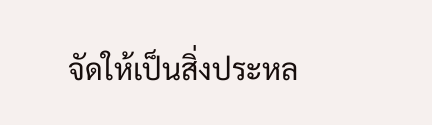จัดให้เป็นสิ่งประหล